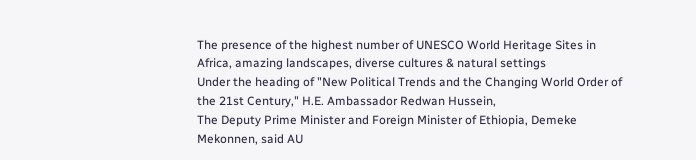The presence of the highest number of UNESCO World Heritage Sites in Africa, amazing landscapes, diverse cultures & natural settings
Under the heading of "New Political Trends and the Changing World Order of the 21st Century," H.E. Ambassador Redwan Hussein,
The Deputy Prime Minister and Foreign Minister of Ethiopia, Demeke Mekonnen, said AU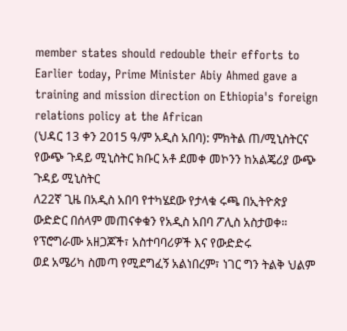member states should redouble their efforts to
Earlier today, Prime Minister Abiy Ahmed gave a training and mission direction on Ethiopia's foreign relations policy at the African
(ህዳር 13 ቀን 2015 ዓ/ም አዲስ አበባ): ምክትል ጠ/ሚኒስትርና የውጭ ጉዳይ ሚኒስትር ክቡር አቶ ደመቀ መኮንን ከአልጄሪያ ውጭ ጉዳይ ሚኒስትር
ለ22ኛ ጊዜ በአዲስ አበባ የተካሄደው የታላቁ ሩጫ በኢትዮጵያ ውድድር በሰላም መጠናቀቁን የአዲስ አበባ ፖሊስ አስታወቀ። የፕሮግራሙ አዘጋጆች፣ አስተባባሪዎች እና የውድድሩ
ወደ አሜሪካ ስመጣ የሚደግፈኝ አልነበረም፣ ነገር ግን ትልቅ ህልም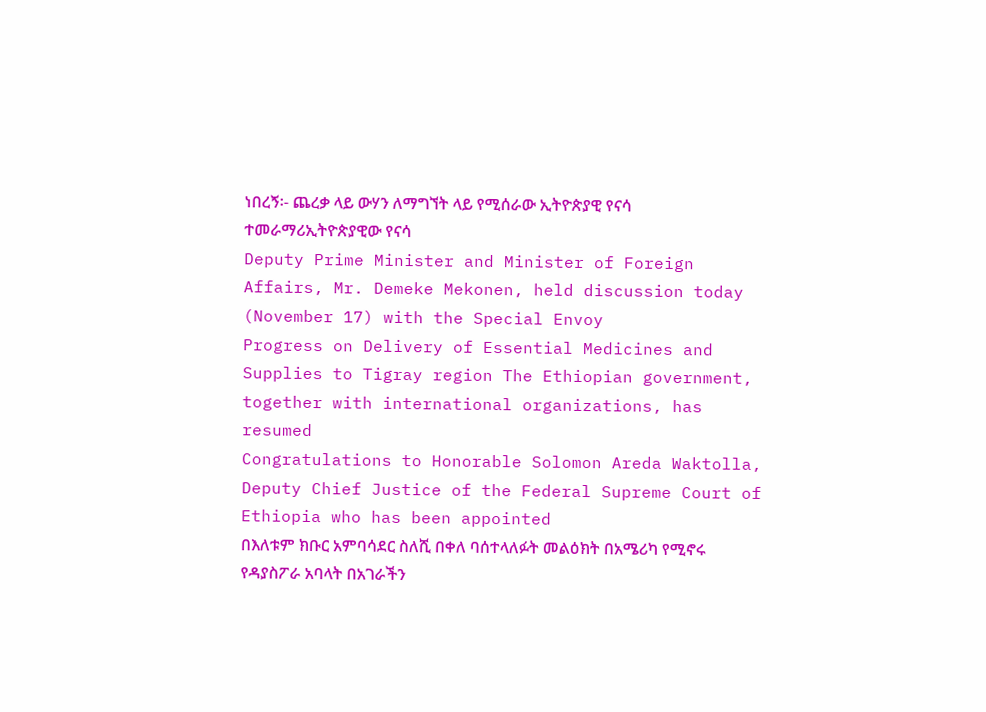ነበረኝ፡- ጨረቃ ላይ ውሃን ለማግኘት ላይ የሚሰራው ኢትዮጵያዊ የናሳ ተመራማሪኢትዮጵያዊው የናሳ
Deputy Prime Minister and Minister of Foreign Affairs, Mr. Demeke Mekonen, held discussion today (November 17) with the Special Envoy
Progress on Delivery of Essential Medicines and Supplies to Tigray region The Ethiopian government, together with international organizations, has resumed
Congratulations to Honorable Solomon Areda Waktolla, Deputy Chief Justice of the Federal Supreme Court of Ethiopia who has been appointed
በእለቱም ክቡር አምባሳደር ስለሺ በቀለ ባሰተላለፉት መልዕክት በአሜሪካ የሚኖሩ የዳያስፖራ አባላት በአገራችን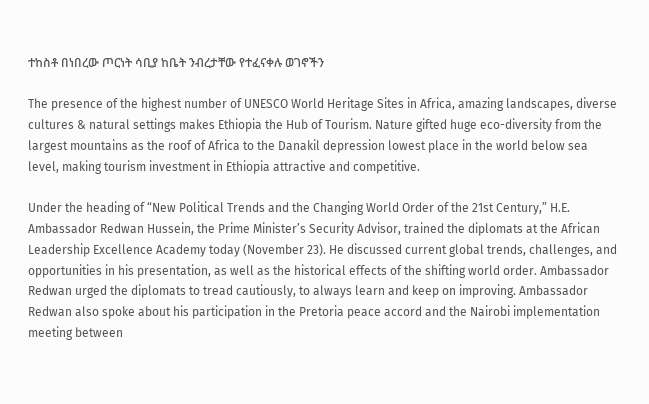ተከስቶ በነበረው ጦርነት ሳቢያ ከቤት ንብረታቸው የተፈናቀሉ ወገኖችን

The presence of the highest number of UNESCO World Heritage Sites in Africa, amazing landscapes, diverse cultures & natural settings makes Ethiopia the Hub of Tourism. Nature gifted huge eco-diversity from the largest mountains as the roof of Africa to the Danakil depression lowest place in the world below sea level, making tourism investment in Ethiopia attractive and competitive.

Under the heading of “New Political Trends and the Changing World Order of the 21st Century,” H.E. Ambassador Redwan Hussein, the Prime Minister’s Security Advisor, trained the diplomats at the African Leadership Excellence Academy today (November 23). He discussed current global trends, challenges, and opportunities in his presentation, as well as the historical effects of the shifting world order. Ambassador Redwan urged the diplomats to tread cautiously, to always learn and keep on improving. Ambassador Redwan also spoke about his participation in the Pretoria peace accord and the Nairobi implementation meeting between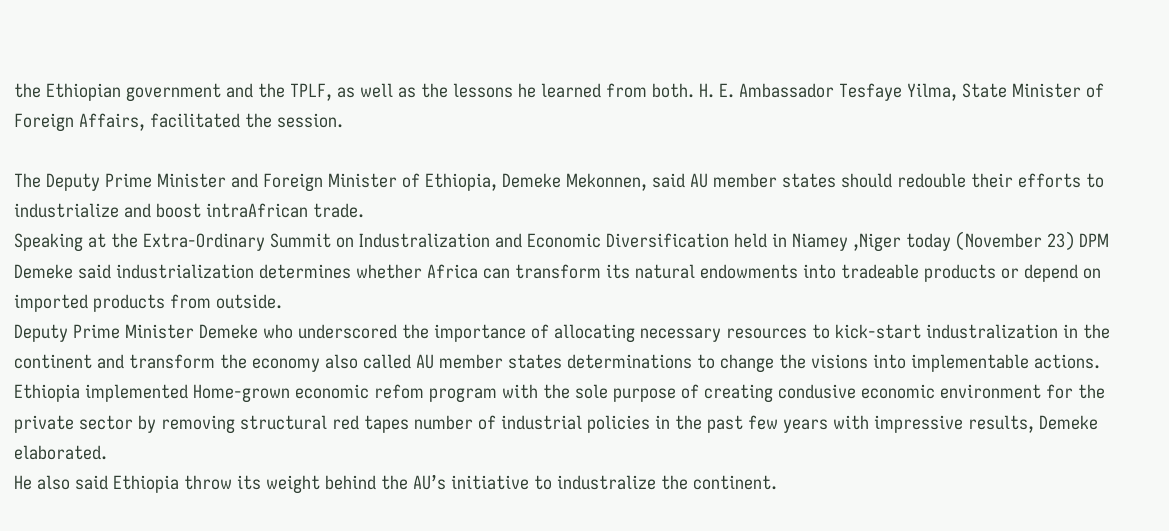the Ethiopian government and the TPLF, as well as the lessons he learned from both. H. E. Ambassador Tesfaye Yilma, State Minister of Foreign Affairs, facilitated the session.

The Deputy Prime Minister and Foreign Minister of Ethiopia, Demeke Mekonnen, said AU member states should redouble their efforts to industrialize and boost intraAfrican trade.
Speaking at the Extra-Ordinary Summit on Industralization and Economic Diversification held in Niamey ,Niger today (November 23) DPM Demeke said industrialization determines whether Africa can transform its natural endowments into tradeable products or depend on imported products from outside.
Deputy Prime Minister Demeke who underscored the importance of allocating necessary resources to kick-start industralization in the continent and transform the economy also called AU member states determinations to change the visions into implementable actions.
Ethiopia implemented Home-grown economic refom program with the sole purpose of creating condusive economic environment for the private sector by removing structural red tapes number of industrial policies in the past few years with impressive results, Demeke elaborated.
He also said Ethiopia throw its weight behind the AU’s initiative to industralize the continent.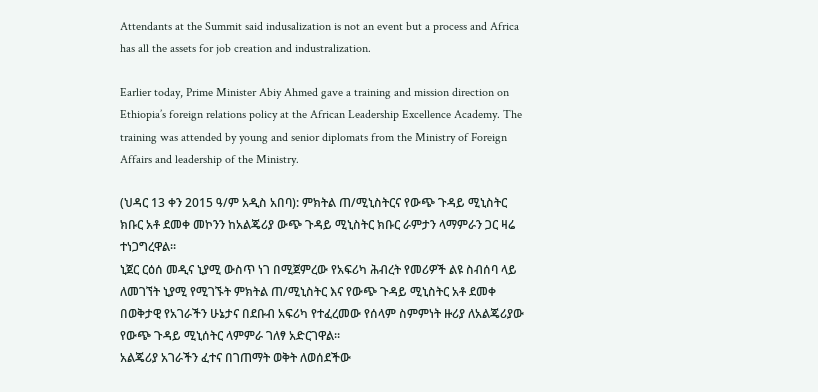Attendants at the Summit said indusalization is not an event but a process and Africa has all the assets for job creation and industralization.

Earlier today, Prime Minister Abiy Ahmed gave a training and mission direction on Ethiopia’s foreign relations policy at the African Leadership Excellence Academy. The training was attended by young and senior diplomats from the Ministry of Foreign Affairs and leadership of the Ministry.

(ህዳር 13 ቀን 2015 ዓ/ም አዲስ አበባ): ምክትል ጠ/ሚኒስትርና የውጭ ጉዳይ ሚኒስትር ክቡር አቶ ደመቀ መኮንን ከአልጄሪያ ውጭ ጉዳይ ሚኒስትር ክቡር ራምታን ላማምራን ጋር ዛሬ ተነጋግረዋል።
ኒጀር ርዕሰ መዲና ኒያሚ ውስጥ ነገ በሚጀምረው የአፍሪካ ሕብረት የመሪዎች ልዩ ስብሰባ ላይ ለመገኘት ኒያሚ የሚገኙት ምክትል ጠ/ሚኒስትር እና የውጭ ጉዳይ ሚኒስትር አቶ ደመቀ በወቅታዊ የአገራችን ሁኔታና በደቡብ አፍሪካ የተፈረመው የሰላም ስምምነት ዙሪያ ለአልጄሪያው የውጭ ጉዳይ ሚኒሰትር ላምምራ ገለፃ አድርገዋል።
አልጄሪያ አገራችን ፈተና በገጠማት ወቅት ለወሰደችው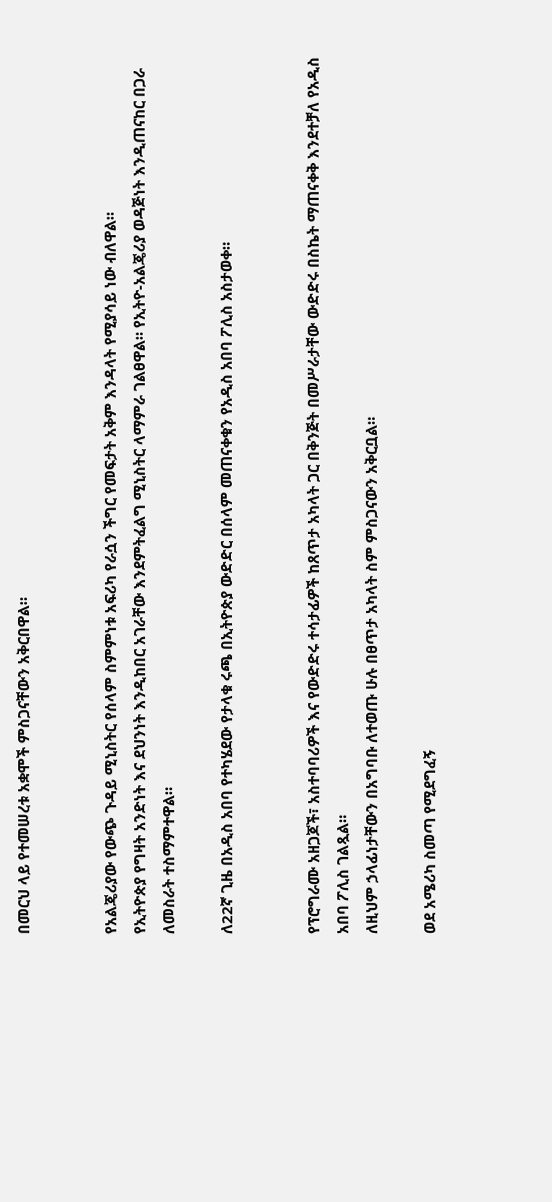በመርህ ላይ የተመሠረቱ አቋሞች ምስጋናቸውን አቅርበዋል።


የአልጄሪያው የውጭ ጉዳይ ሚኒስትር የሰላም ስምምነቱ አፍሪካ የራሷን ችግር የመፍታት አቅም እንዳላት የሚያሳይ ነው ብለዋል።
የኢትዮጵያ የግዛት አንድነት እና ደህንነት እንዲከበር አገራቸው እንደምትፈልግ ሚኒስትር ላማምራ ገልፀዋል። የኢትዮ-አልጄሪያ ወዳጅነት እንዲጠናከር በጋራ ለመስራት ተስማምተዋል።

ለ22ኛ ጊዜ በአዲስ አበባ የተካሄደው የታላቁ ሩጫ በኢትዮጵያ ውድድር በሰላም መጠናቀቁን የአዲስ አበባ ፖሊስ አስታወቀ።


የፕሮግራሙ አዘጋጆች፣ አስተባባሪዎች እና የውድድሩ ተሳታፊዎች ከጸጥታ አካላት ጋር በቅንጅት በመሥራታቸው ውድድሩ በስኬት ማጠናቀቅ እንደተቻለ የአዲስ አበባ ፖሊስ ገልጿል።
ለዚህም ኃላፊነታቸውን በአግባቡ ለተወጡ ሁሉ በፀጥታ አካላት ስም ምስጋናውን አቅርቧል።

ወደ አሜሪካ ስመጣ የሚደግፈኝ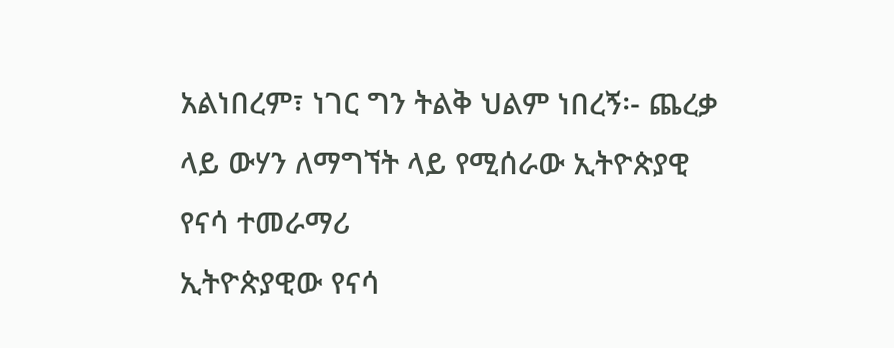አልነበረም፣ ነገር ግን ትልቅ ህልም ነበረኝ፡- ጨረቃ ላይ ውሃን ለማግኘት ላይ የሚሰራው ኢትዮጵያዊ የናሳ ተመራማሪ
ኢትዮጵያዊው የናሳ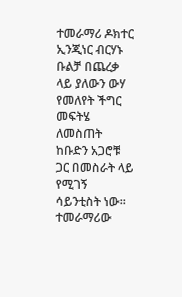ተመራማሪ ዶክተር ኢንጂነር ብርሃኑ ቡልቻ በጨረቃ ላይ ያለውን ውሃ የመለየት ችግር መፍትሄ ለመስጠት ከቡድን አጋሮቹ ጋር በመስራት ላይ የሚገኝ ሳይንቲስት ነው፡፡
ተመራማሪው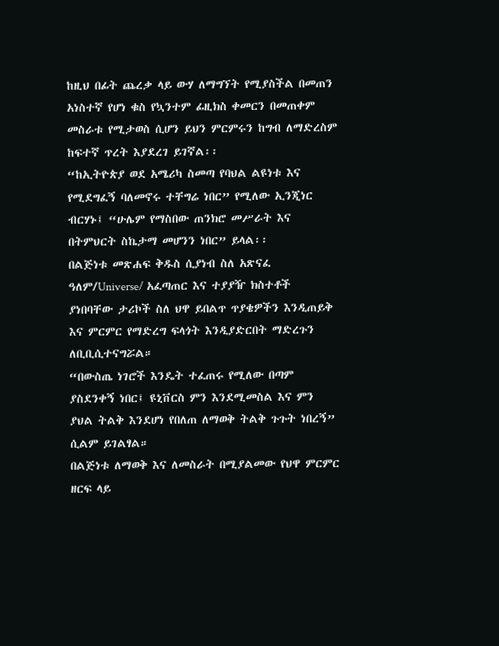ከዚህ በፊት ጨረቃ ላይ ውሃ ለማግኘት የሚያስችል በመጠን አነስተኛ የሆነ ቁስ የኳንተም ፊዚክስ ቀመርን በመጠቀም መስራቱ የሚታወስ ሲሆን ይህን ምርምሩን ከግብ ለማድረስም ከፍተኛ ጥረት እያደረገ ይገኛል፡፡
“ከኢትዮጵያ ወደ አሜሪካ ስመጣ የባህል ልዩነቱ እና የሚደግፈኝ ባለመኖሩ ተቸግሬ ነበር” የሚለው ኢንጂነር ብርሃኑ፤ “ሁሌም የማስበው ጠንክሮ መሥራት እና በትምህርት ስኬታማ መሆንን ነበር” ይላል፡፡
በልጅነቱ መጽሐፍ ቅዱስ ሲያነብ ስለ አጽናፈ ዓለም/Universe/ አፈጣጠር እና ተያያዥ ክስተቶች ያነበባቸው ታሪኮች ስለ ህዋ ይበልጥ ጥያቄዎችን እንዲጠይቅ እና ምርምር የማድረግ ፍላጎት እንዲያድርበት ማድረጉን ለቢቢሲተናግሯል።
“በውስጤ ነገሮች እንዴት ተፈጠሩ የሚለው በጣም ያስደንቀኝ ነበር፤ ዩኒቨርስ ምን እንደሚመስል እና ምን ያህል ትልቅ እንደሆነ የበለጠ ለማወቅ ትልቅ ጉጉት ነበረኝ” ሲልም ይገልፃል።
በልጅነቱ ለማወቅ እና ለመስራት በሚያልመው የህዋ ምርምር ዘርፍ ላይ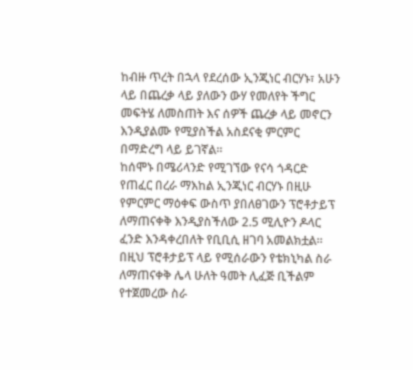ከብዙ ጥረት በኋላ የደረሰው ኢንጂነር ብርሃኑ፣ አሁን ላይ በጨረቃ ላይ ያለውን ውሃ የመለየት ችግር መፍትሄ ለመስጠት እና ሰዎች ጨረቃ ላይ መኖርን እንዲያልሙ የሚያስችል አስደናቂ ምርምር በማድረግ ላይ ይገኛል።
ከሰሞኑ በሜሪላንድ የሚገኘው የናሳ ጎዳርድ የጠፈር በረራ ማእከል ኢንጂነር ብርሃኑ በዚሁ የምርምር ማዕቀፍ ውስጥ ያበለፀገውን ፕሮቶታይፕ ለማጠናቀቅ እንዲያስችለው 2.5 ሚሊዮን ዶላር ፈንድ እንዳቀረበለት የቢቢሲ ዘገባ አመልክቷል።
በዚህ ፕሮቶታይፕ ላይ የሚሰራውን የቴክኒካል ስራ ለማጠናቀቅ ሌላ ሁለት ዓመት ሊፈጅ ቢችልም የተጀመረው ስራ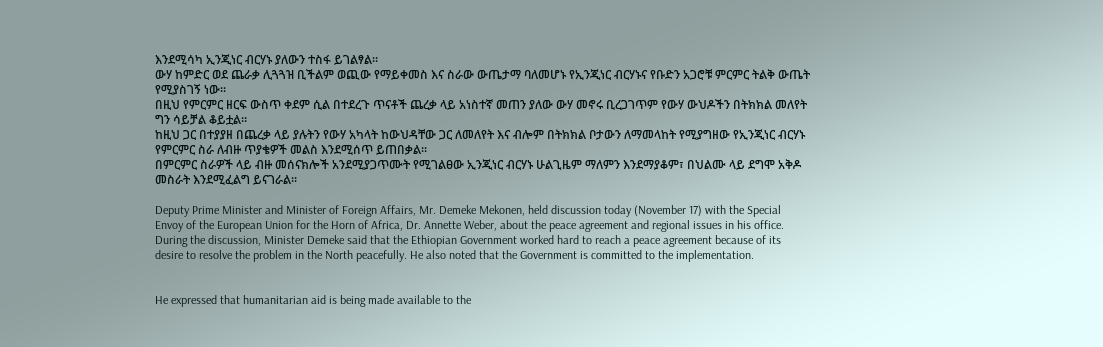እንደሚሳካ ኢንጂነር ብርሃኑ ያለውን ተስፋ ይገልፃል።
ውሃ ከምድር ወደ ጨራቃ ሊጓጓዝ ቢችልም ወጪው የማይቀመስ እና ስራው ውጤታማ ባለመሆኑ የኢንጂነር ብርሃኑና የቡድን አጋሮቹ ምርምር ትልቅ ውጤት የሚያስገኝ ነው፡፡
በዚህ የምርምር ዘርፍ ውስጥ ቀደም ሲል በተደረጉ ጥናቶች ጨረቃ ላይ አነስተኛ መጠን ያለው ውሃ መኖሩ ቢረጋገጥም የውሃ ውህዶችን በትክክል መለየት ግን ሳይቻል ቆይቷል።
ከዚህ ጋር በተያያዘ በጨረቃ ላይ ያሉትን የውሃ አካላት ከውህዳቸው ጋር ለመለየት እና ብሎም በትክክል ቦታውን ለማመላከት የሚያግዘው የኢንጂነር ብርሃኑ የምርምር ስራ ለብዙ ጥያቄዎች መልስ እንደሚሰጥ ይጠበቃል፡፡
በምርምር ስራዎች ላይ ብዙ መሰናክሎች አንደሚያጋጥሙት የሚገልፀው ኢንጂነር ብርሃኑ ሁልጊዜም ማለምን እንደማያቆም፣ በህልሙ ላይ ደግሞ አቅዶ መስራት እንደሚፈልግ ይናገራል፡፡

Deputy Prime Minister and Minister of Foreign Affairs, Mr. Demeke Mekonen, held discussion today (November 17) with the Special Envoy of the European Union for the Horn of Africa, Dr. Annette Weber, about the peace agreement and regional issues in his office.
During the discussion, Minister Demeke said that the Ethiopian Government worked hard to reach a peace agreement because of its desire to resolve the problem in the North peacefully. He also noted that the Government is committed to the implementation.


He expressed that humanitarian aid is being made available to the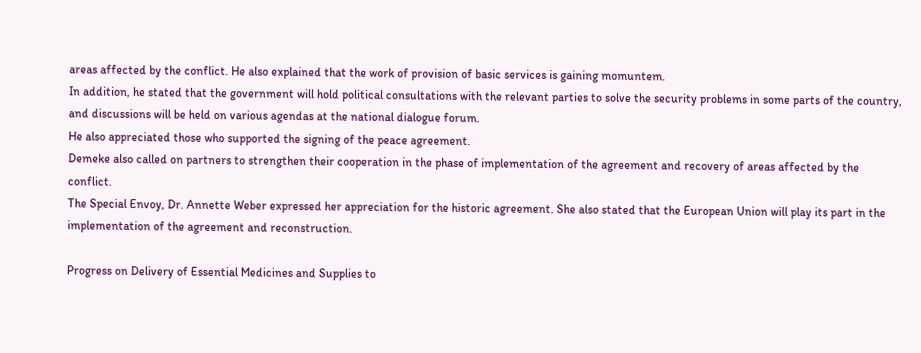areas affected by the conflict. He also explained that the work of provision of basic services is gaining momuntem.
In addition, he stated that the government will hold political consultations with the relevant parties to solve the security problems in some parts of the country, and discussions will be held on various agendas at the national dialogue forum.
He also appreciated those who supported the signing of the peace agreement.
Demeke also called on partners to strengthen their cooperation in the phase of implementation of the agreement and recovery of areas affected by the conflict.
The Special Envoy, Dr. Annette Weber expressed her appreciation for the historic agreement. She also stated that the European Union will play its part in the implementation of the agreement and reconstruction.

Progress on Delivery of Essential Medicines and Supplies to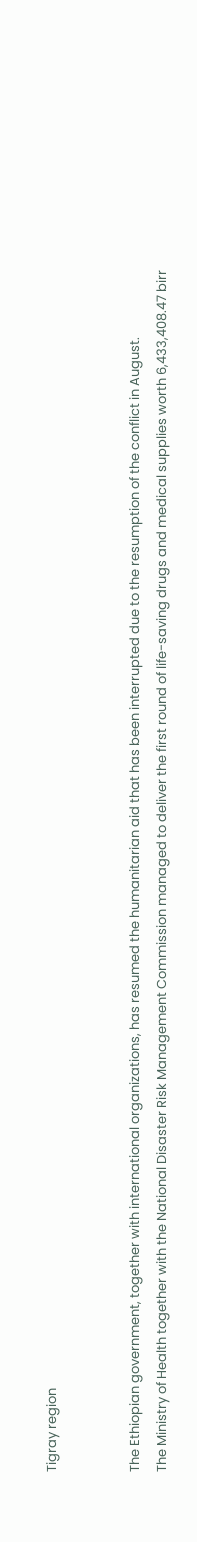Tigray region


The Ethiopian government, together with international organizations, has resumed the humanitarian aid that has been interrupted due to the resumption of the conflict in August.
The Ministry of Health together with the National Disaster Risk Management Commission managed to deliver the first round of life-saving drugs and medical supplies worth 6,433,408.47 birr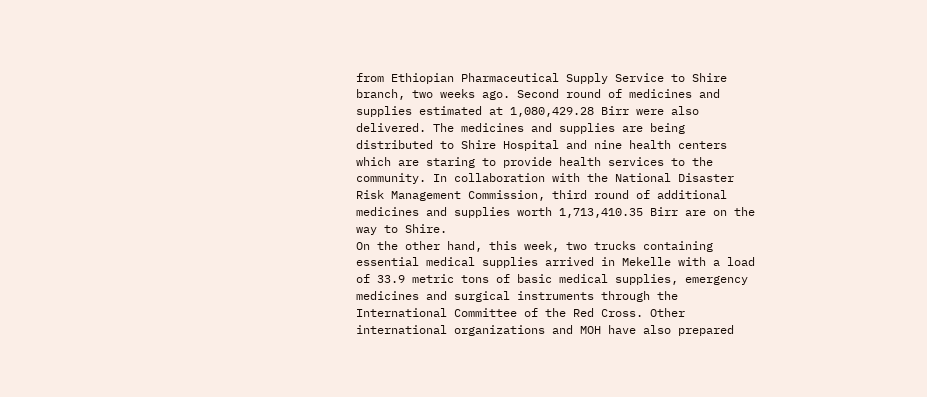from Ethiopian Pharmaceutical Supply Service to Shire branch, two weeks ago. Second round of medicines and supplies estimated at 1,080,429.28 Birr were also delivered. The medicines and supplies are being distributed to Shire Hospital and nine health centers which are staring to provide health services to the community. In collaboration with the National Disaster Risk Management Commission, third round of additional medicines and supplies worth 1,713,410.35 Birr are on the way to Shire.
On the other hand, this week, two trucks containing essential medical supplies arrived in Mekelle with a load of 33.9 metric tons of basic medical supplies, emergency medicines and surgical instruments through the International Committee of the Red Cross. Other international organizations and MOH have also prepared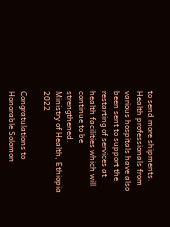to send more shipments.
Health professionals from various hospitals have also been sent to support the restarting of services at health facilities which will continue to be strengthened.
Ministry of Health, Ethiopia
2022

Congratulations to Honorable Solomon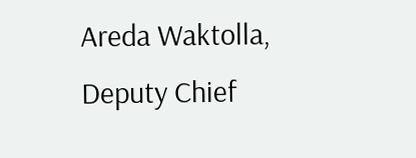Areda Waktolla, Deputy Chief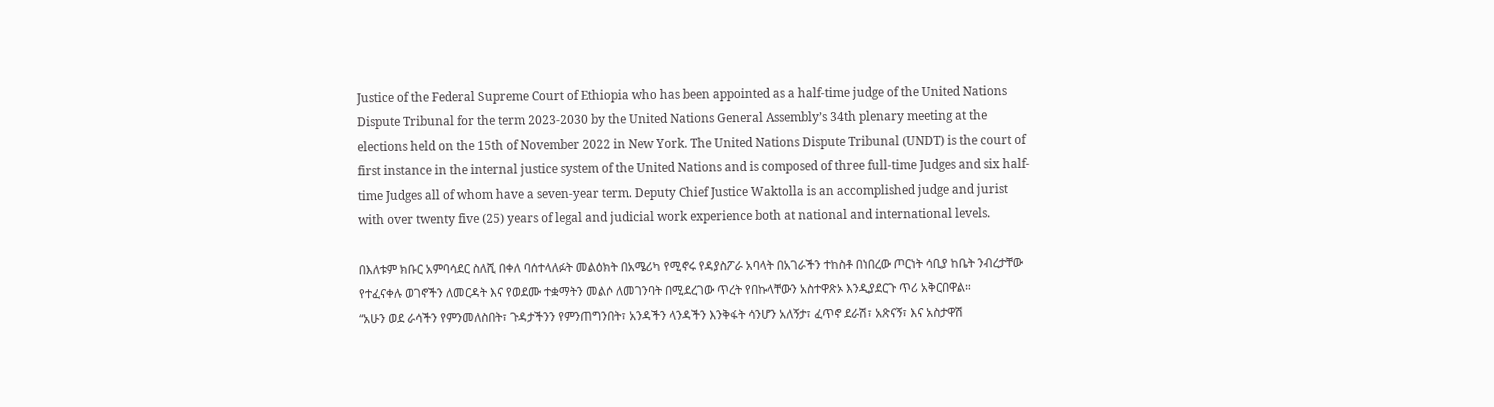Justice of the Federal Supreme Court of Ethiopia who has been appointed as a half-time judge of the United Nations Dispute Tribunal for the term 2023-2030 by the United Nations General Assembly’s 34th plenary meeting at the elections held on the 15th of November 2022 in New York. The United Nations Dispute Tribunal (UNDT) is the court of first instance in the internal justice system of the United Nations and is composed of three full-time Judges and six half-time Judges all of whom have a seven-year term. Deputy Chief Justice Waktolla is an accomplished judge and jurist with over twenty five (25) years of legal and judicial work experience both at national and international levels.

በእለቱም ክቡር አምባሳደር ስለሺ በቀለ ባሰተላለፉት መልዕክት በአሜሪካ የሚኖሩ የዳያስፖራ አባላት በአገራችን ተከስቶ በነበረው ጦርነት ሳቢያ ከቤት ንብረታቸው የተፈናቀሉ ወገኖችን ለመርዳት እና የወደሙ ተቋማትን መልሶ ለመገንባት በሚደረገው ጥረት የበኩላቸውን አስተዋጽኦ እንዲያደርጉ ጥሪ አቅርበዋል።
“አሁን ወደ ራሳችን የምንመለስበት፣ ጉዳታችንን የምንጠግንበት፣ አንዳችን ላንዳችን እንቅፋት ሳንሆን አለኝታ፣ ፈጥኖ ደራሽ፣ አጽናኝ፣ እና አስታዋሽ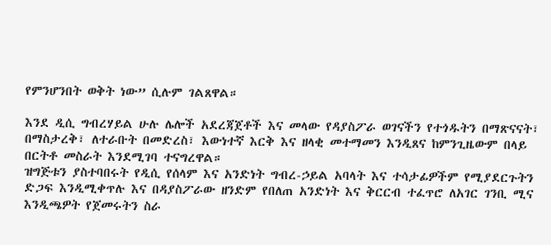የምንሆንበት ወቅት ነው” ሲሉም ገልጸዋል።

እንደ ዲሲ ግብረሃይል ሁሉ ሌሎች አደረጃጀቶች እና መላው የዳያስፖራ ወገናችን የተጎዱትን በማጽናናት፣ በማስታረቅ፣ ለተራቡት በመድረስ፣ እውነተኛ እርቅ እና ዘላቂ መተማመን እንዲጸና ከምንጊዜውም በላይ በርትቶ መስራት እንደሚገባ ተናግረዋል።
ዝግጅቱን ያስተባበሩት የዲሲ የሰላም እና አንድነት ግብረ-ኃይል አባላት እና ተሳታፊዎችም የሚያደርጉትን ድጋፍ እንዲሚቀጥሉ እና በዳያስፖራው ዘንድም የበለጠ አንድነት እና ቅርርብ ተፈጥሮ ለአገር ገንቢ ሚና እንዲጫዎት የጀመሩትን ስራ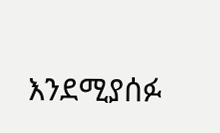እንደሚያሰፉ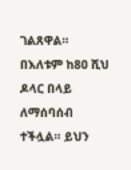ገልጸዋል።
በእለቱም ከ80 ሺህ ዶላር በላይ ለማሰባሰብ ተችሏል። ይህን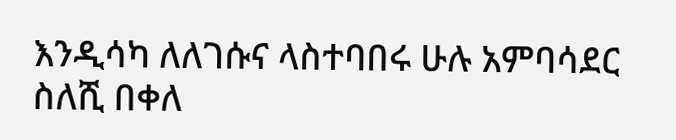እንዲሳካ ለለገሱና ላስተባበሩ ሁሉ አምባሳደር ስለሺ በቀለ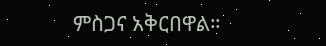ምስጋና አቅርበዋል።